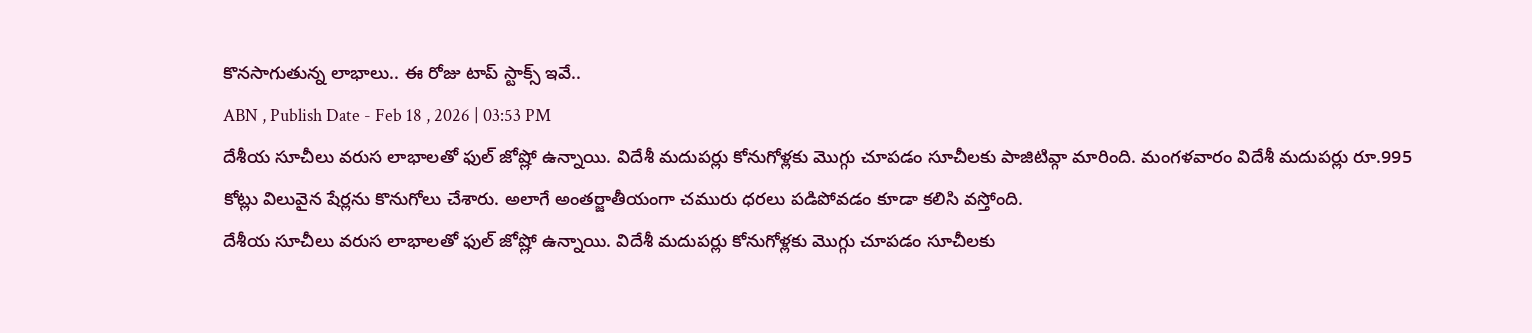కొనసాగుతున్న లాభాలు.. ఈ రోజు టాప్ స్టాక్స్ ఇవే..
ABN , Publish Date - Feb 18 , 2026 | 03:53 PM
దేశీయ సూచీలు వరుస లాభాలతో ఫుల్ జోష్లో ఉన్నాయి. విదేశీ మదుపర్లు కోనుగోళ్లకు మొగ్గు చూపడం సూచీలకు పాజిటివ్గా మారింది. మంగళవారం విదేశీ మదుపర్లు రూ.995 కోట్లు విలువైన షేర్లను కొనుగోలు చేశారు. అలాగే అంతర్జాతీయంగా చమురు ధరలు పడిపోవడం కూడా కలిసి వస్తోంది.
దేశీయ సూచీలు వరుస లాభాలతో ఫుల్ జోష్లో ఉన్నాయి. విదేశీ మదుపర్లు కోనుగోళ్లకు మొగ్గు చూపడం సూచీలకు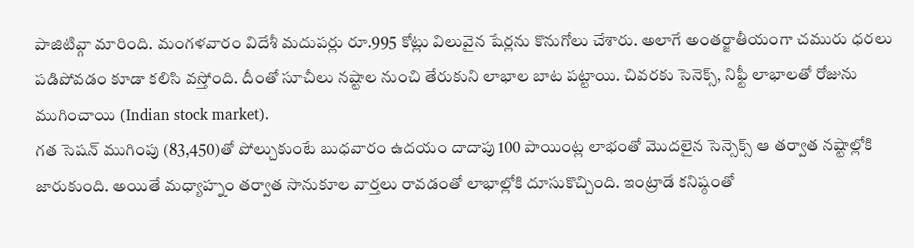పాజిటివ్గా మారింది. మంగళవారం విదేశీ మదుపర్లు రూ.995 కోట్లు విలువైన షేర్లను కొనుగోలు చేశారు. అలాగే అంతర్జాతీయంగా చమురు ధరలు పడిపోవడం కూడా కలిసి వస్తోంది. దీంతో సూచీలు నష్టాల నుంచి తేరుకుని లాభాల బాట పట్టాయి. చివరకు సెనెక్స్, నిఫ్టీ లాభాలతో రోజును ముగించాయి (Indian stock market).
గత సెషన్ ముగింపు (83,450)తో పోల్చుకుంటే బుధవారం ఉదయం దాదాపు 100 పాయింట్ల లాభంతో మొదలైన సెన్సెక్స్ ఆ తర్వాత నష్టాల్లోకి జారుకుంది. అయితే మధ్యాహ్నం తర్వాత సానుకూల వార్తలు రావడంతో లాభాల్లోకి దూసుకొచ్చింది. ఇంట్రాడే కనిష్ఠంతో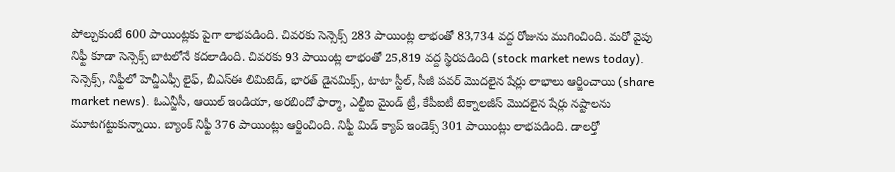పోల్చుకుంటే 600 పాయింట్లకు పైగా లాభపడింది. చివరకు సెన్సెక్స్ 283 పాయింట్ల లాభంతో 83,734 వద్ద రోజును ముగించింది. మరో వైపు నిఫ్టీ కూడా సెన్సెక్స్ బాటలోనే కదలాడింది. చివరకు 93 పాయింట్ల లాభంతో 25,819 వద్ద స్థిరపడింది (stock market news today).
సెన్సెక్స్, నిఫ్టీలో హెచ్డీఎఫ్సీ లైఫ్, బీఎస్ఈ లిమిటెడ్, భారత్ డైనమిక్స్, టాటా స్టీల్, సీజీ పవర్ మొదలైన షేర్లు లాభాలు ఆర్జించాయి (share market news). ఓఎన్జీసీ, ఆయిల్ ఇండియా, అరబిందో ఫార్మా, ఎల్టీఐ మైండ్ ట్రీ, కేపీఐటీ టెక్నాలజీస్ మొదలైన షేర్లు నష్టాలను మూటగట్టుకున్నాయి. బ్యాంక్ నిఫ్టీ 376 పాయింట్లు ఆర్జించింది. నిఫ్టీ మిడ్ క్యాప్ ఇండెక్స్ 301 పాయింట్లు లాభపడింది. డాలర్తో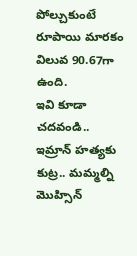పోల్చుకుంటే రూపాయి మారకం విలువ 90.67గా ఉంది.
ఇవి కూడా చదవండి..
ఇమ్రాన్ హత్యకు కుట్ర.. మమ్మల్ని మొహ్సిన్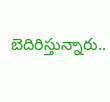బెదిరిస్తున్నారు..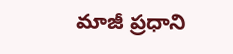మాజీ ప్రధాని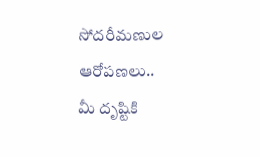సోదరీమణుల ఆరోపణలు..
మీ దృష్టికి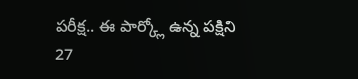పరీక్ష.. ఈ పార్క్లో ఉన్న పక్షిని 27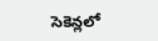సెకెన్లలో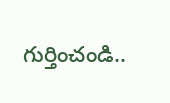గుర్తించండి..